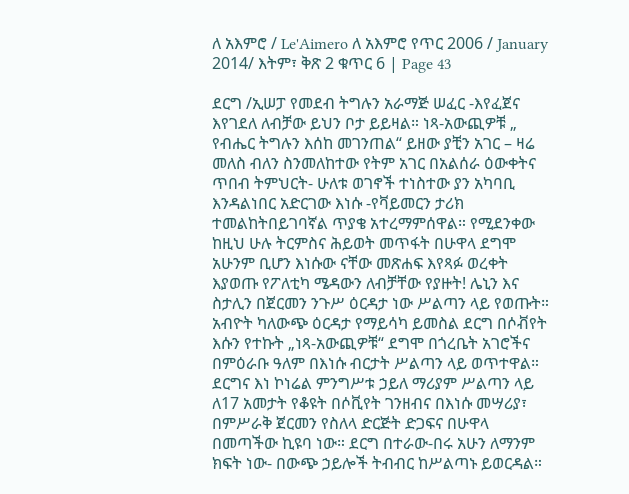ለ አእምሮ / Le'Aimero ለ አእምሮ የጥር 2006 / January 2014/ እትም፣ ቅጽ 2 ቁጥር 6 | Page 43

ደርግ /ኢሠፓ የመደብ ትግሉን አራማጅ ሠፈር -እየፈጀና እየገደለ ለብቻው ይህን ቦታ ይይዛል። ነጻ-አውጪዎቹ „ የብሔር ትግሉን እሰከ መገንጠል“ ይዘው ያቺን አገር – ዛሬ መለስ ብለን ስንመለከተው የትም አገር በአልሰራ ዕውቀትና ጥበብ ትምህርት- ሁለቱ ወገኖች ተነስተው ያን አካባቢ እንዳልነበር አድርገው እነሱ -የቫይመርን ታሪክ ተመልከትበይገባኛል ጥያቄ አተረማምሰዋል። የሚደንቀው ከዚህ ሁሉ ትርምስና ሕይወት መጥፋት በሁዋላ ደግሞ አሁንም ቢሆን እነሱው ናቸው መጽሐፍ እየጻፉ ወረቀት እያወጡ የፖለቲካ ሜዳውን ለብቻቸው የያዙት! ሌኒን እና ስታሊን በጀርመን ንጉሥ ዕርዳታ ነው ሥልጣን ላይ የወጡት። አብዮት ካለውጭ ዕርዳታ የማይሳካ ይመስል ደርግ በሶቭየት እሱን የተኩት „ነጻ-አውጪዎቹ“ ደግሞ በጎረቤት አገሮችና በምዕራቡ ዓለም በእነሱ ብርታት ሥልጣን ላይ ወጥተዋል። ደርግና እነ ኮነሬል ምንግሥቱ ኃይለ ማሪያም ሥልጣን ላይ ለ17 አመታት የቆዩት በሶቪየት ገንዘብና በእነሱ መሣሪያ፣ በምሥራቅ ጀርመን የስለላ ድርጅት ድጋፍና በሁዋላ በመጣችው ኪዩባ ነው። ደርግ በተራው-በሩ አሁን ለማንም ክፍት ነው- በውጭ ኃይሎች ትብብር ከሥልጣኑ ይወርዳል።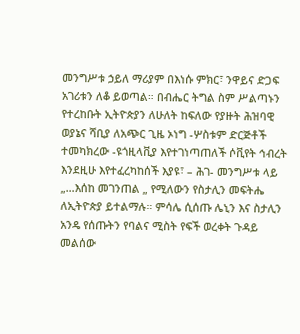መንግሥቱ ኃይለ ማሪያም በእነሱ ምክር፣ ንዋይና ድጋፍ አገሪቱን ለቆ ይወጣል። በብሔር ትግል ስም ሥልጣኑን የተረከቡት ኢትዮጵያን ለሁለት ከፍለው የያዙት ሕዝባዊ ወያኔና ሻቢያ ለአጭር ጊዜ ኦነግ -ሦስቱም ድርጅቶች ተመካክረው -ዩጎዚላቪያ እየተገነጣጠለች ሶቪየት ኅብረት እንደዚሁ እየተፈረካከሰች እያዩ፣ – ሕገ- መንግሥቱ ላይ „…እሰከ መገንጠል „ የሚለውን የስታሊን መፍትሔ ለኢትዮጵያ ይተልማሉ። ምሳሌ ሲሰጡ ሌኒን እና ስታሊን አንዴ የሰጡትን የባልና ሚስት የፍች ወረቀት ጉዳይ መልሰው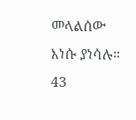መላልሰው እነሱ ያነሳሉ። 43